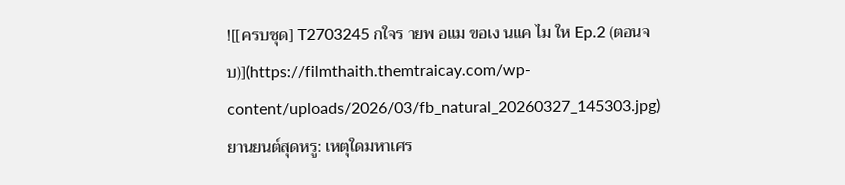![[ครบชุด] T2703245 กใจร ายพ อแม ขอเง นแค ไม ให Ep.2 (ตอนจบ)](https://filmthaith.themtraicay.com/wp-content/uploads/2026/03/fb_natural_20260327_145303.jpg)
ยานยนต์สุดหรู: เหตุใดมหาเศร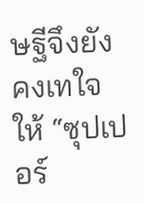ษฐีจึงยังคงเทใจให้ “ซุปเปอร์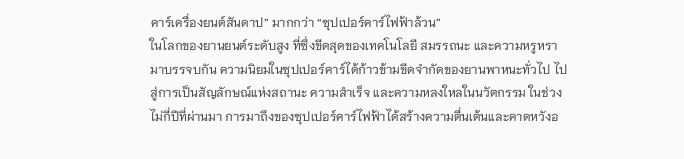คาร์เครื่องยนต์สันดาป” มากกว่า “ซุปเปอร์คาร์ไฟฟ้าล้วน”
ในโลกของยานยนต์ระดับสูง ที่ซึ่งขีดสุดของเทคโนโลยี สมรรถนะ และความหรูหรามาบรรจบกัน ความนิยมในซุปเปอร์คาร์ได้ก้าวข้ามขีดจำกัดของยานพาหนะทั่วไป ไปสู่การเป็นสัญลักษณ์แห่งสถานะ ความสำเร็จ และความหลงใหลในนวัตกรรม ในช่วงไม่กี่ปีที่ผ่านมา การมาถึงของซุปเปอร์คาร์ไฟฟ้าได้สร้างความตื่นเต้นและคาดหวังอ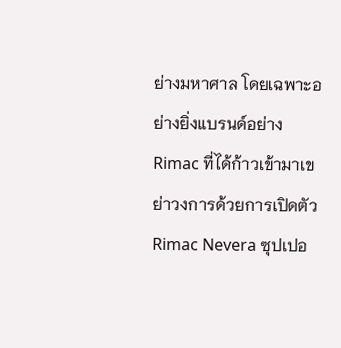ย่างมหาศาล โดยเฉพาะอย่างยิ่งแบรนด์อย่าง Rimac ที่ได้ก้าวเข้ามาเขย่าวงการด้วยการเปิดตัว Rimac Nevera ซุปเปอ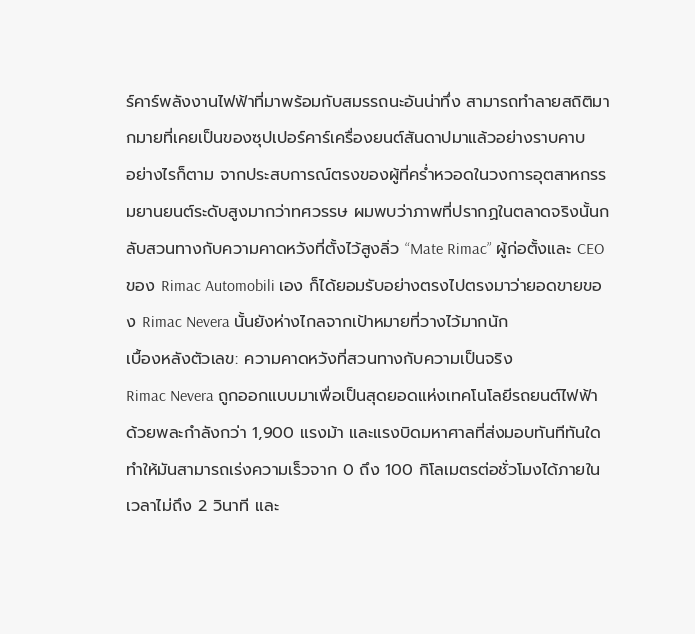ร์คาร์พลังงานไฟฟ้าที่มาพร้อมกับสมรรถนะอันน่าทึ่ง สามารถทำลายสถิติมากมายที่เคยเป็นของซุปเปอร์คาร์เครื่องยนต์สันดาปมาแล้วอย่างราบคาบ
อย่างไรก็ตาม จากประสบการณ์ตรงของผู้ที่คร่ำหวอดในวงการอุตสาหกรรมยานยนต์ระดับสูงมากว่าทศวรรษ ผมพบว่าภาพที่ปรากฏในตลาดจริงนั้นกลับสวนทางกับความคาดหวังที่ตั้งไว้สูงลิ่ว “Mate Rimac” ผู้ก่อตั้งและ CEO ของ Rimac Automobili เอง ก็ได้ยอมรับอย่างตรงไปตรงมาว่ายอดขายของ Rimac Nevera นั้นยังห่างไกลจากเป้าหมายที่วางไว้มากนัก
เบื้องหลังตัวเลข: ความคาดหวังที่สวนทางกับความเป็นจริง
Rimac Nevera ถูกออกแบบมาเพื่อเป็นสุดยอดแห่งเทคโนโลยีรถยนต์ไฟฟ้า ด้วยพละกำลังกว่า 1,900 แรงม้า และแรงบิดมหาศาลที่ส่งมอบทันทีทันใด ทำให้มันสามารถเร่งความเร็วจาก 0 ถึง 100 กิโลเมตรต่อชั่วโมงได้ภายในเวลาไม่ถึง 2 วินาที และ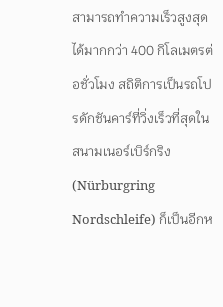สามารถทำความเร็วสูงสุดได้มากกว่า 400 กิโลเมตรต่อชั่วโมง สถิติการเป็นรถโปรดักชันคาร์ที่วิ่งเร็วที่สุดในสนามเนอร์เบิร์กริง (Nürburgring Nordschleife) ก็เป็นอีกห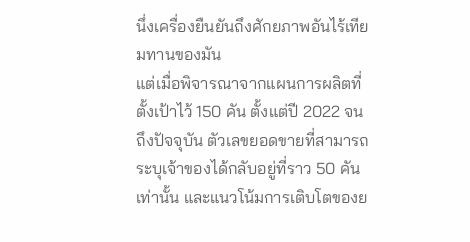นึ่งเครื่องยืนยันถึงศักยภาพอันไร้เทียมทานของมัน
แต่เมื่อพิจารณาจากแผนการผลิตที่ตั้งเป้าไว้ 150 คัน ตั้งแต่ปี 2022 จนถึงปัจจุบัน ตัวเลขยอดขายที่สามารถระบุเจ้าของได้กลับอยู่ที่ราว 50 คันเท่านั้น และแนวโน้มการเติบโตของย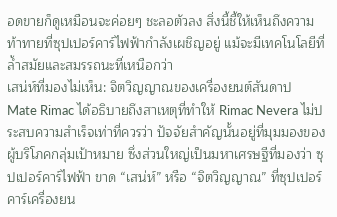อดขายก็ดูเหมือนจะค่อยๆ ชะลอตัวลง สิ่งนี้ชี้ให้เห็นถึงความท้าทายที่ซุปเปอร์คาร์ไฟฟ้ากำลังเผชิญอยู่ แม้จะมีเทคโนโลยีที่ล้ำสมัยและสมรรถนะที่เหนือกว่า
เสน่ห์ที่มองไม่เห็น: จิตวิญญาณของเครื่องยนต์สันดาป
Mate Rimac ได้อธิบายถึงสาเหตุที่ทำให้ Rimac Nevera ไม่ประสบความสำเร็จเท่าที่ควรว่า ปัจจัยสำคัญนั้นอยู่ที่มุมมองของผู้บริโภคกลุ่มเป้าหมาย ซึ่งส่วนใหญ่เป็นมหาเศรษฐีที่มองว่า ซุปเปอร์คาร์ไฟฟ้า ขาด “เสน่ห์” หรือ “จิตวิญญาณ” ที่ซุปเปอร์คาร์เครื่องยน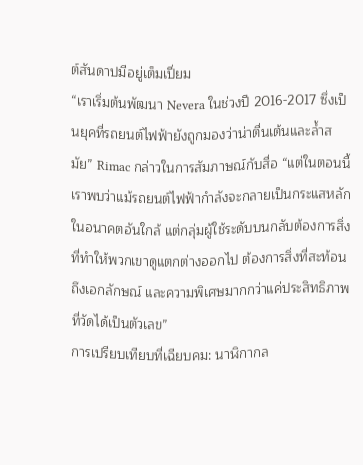ต์สันดาปมีอยู่เต็มเปี่ยม
“เราเริ่มต้นพัฒนา Nevera ในช่วงปี 2016-2017 ซึ่งเป็นยุคที่รถยนต์ไฟฟ้ายังถูกมองว่าน่าตื่นเต้นและล้ำสมัย” Rimac กล่าวในการสัมภาษณ์กับสื่อ “แต่ในตอนนี้ เราพบว่าแม้รถยนต์ไฟฟ้ากำลังจะกลายเป็นกระแสหลักในอนาคตอันใกล้ แต่กลุ่มผู้ใช้ระดับบนกลับต้องการสิ่งที่ทำให้พวกเขาดูแตกต่างออกไป ต้องการสิ่งที่สะท้อนถึงเอกลักษณ์ และความพิเศษมากกว่าแค่ประสิทธิภาพที่วัดได้เป็นตัวเลข”
การเปรียบเทียบที่เฉียบคม: นาฬิกากล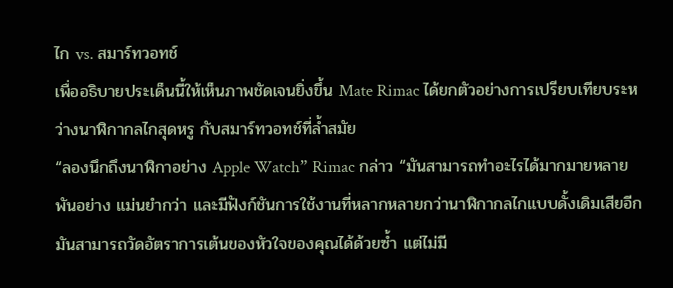ไก vs. สมาร์ทวอทช์
เพื่ออธิบายประเด็นนี้ให้เห็นภาพชัดเจนยิ่งขึ้น Mate Rimac ได้ยกตัวอย่างการเปรียบเทียบระหว่างนาฬิกากลไกสุดหรู กับสมาร์ทวอทช์ที่ล้ำสมัย
“ลองนึกถึงนาฬิกาอย่าง Apple Watch” Rimac กล่าว “มันสามารถทำอะไรได้มากมายหลายพันอย่าง แม่นยำกว่า และมีฟังก์ชันการใช้งานที่หลากหลายกว่านาฬิกากลไกแบบดั้งเดิมเสียอีก มันสามารถวัดอัตราการเต้นของหัวใจของคุณได้ด้วยซ้ำ แต่ไม่มี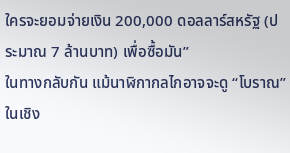ใครจะยอมจ่ายเงิน 200,000 ดอลลาร์สหรัฐ (ประมาณ 7 ล้านบาท) เพื่อซื้อมัน”
ในทางกลับกัน แม้นาฬิกากลไกอาจจะดู “โบราณ” ในเชิง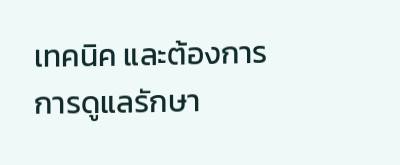เทคนิค และต้องการการดูแลรักษา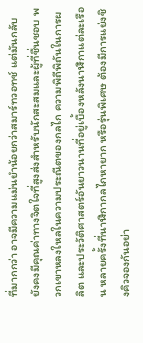ที่มากกว่า อาจมีความแม่นยำน้อยกว่าสมาร์ทวอทช์ แต่มันกลับยังคงมีคุณค่าทางจิตใจที่สูงส่งสำหรับนักสะสมและผู้ที่ชื่นชอบ พวกเขาหลงใหลในความประณีตของกลไก ความพิถีพิถันในการผลิต และประวัติศาสตร์อันยาวนานที่อยู่เบื้องหลังนาฬิกาแต่ละเรือน หลายครั้งที่นาฬิกากลไกหายาก หรือรุ่นพิเศษ ต้องมีการแย่งชิงคิวจองกันอย่า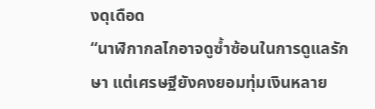งดุเดือด
“นาฬิกากลไกอาจดูซ้ำซ้อนในการดูแลรักษา แต่เศรษฐียังคงยอมทุ่มเงินหลาย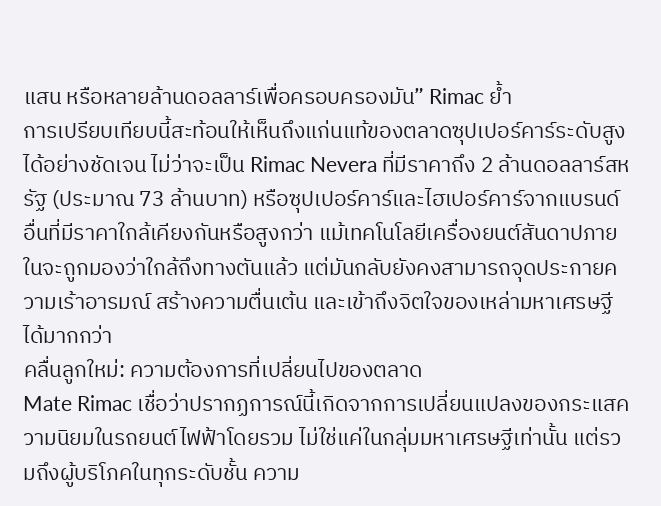แสน หรือหลายล้านดอลลาร์เพื่อครอบครองมัน” Rimac ย้ำ
การเปรียบเทียบนี้สะท้อนให้เห็นถึงแก่นแท้ของตลาดซุปเปอร์คาร์ระดับสูงได้อย่างชัดเจน ไม่ว่าจะเป็น Rimac Nevera ที่มีราคาถึง 2 ล้านดอลลาร์สหรัฐ (ประมาณ 73 ล้านบาท) หรือซุปเปอร์คาร์และไฮเปอร์คาร์จากแบรนด์อื่นที่มีราคาใกล้เคียงกันหรือสูงกว่า แม้เทคโนโลยีเครื่องยนต์สันดาปภายในจะถูกมองว่าใกล้ถึงทางตันแล้ว แต่มันกลับยังคงสามารถจุดประกายความเร้าอารมณ์ สร้างความตื่นเต้น และเข้าถึงจิตใจของเหล่ามหาเศรษฐีได้มากกว่า
คลื่นลูกใหม่: ความต้องการที่เปลี่ยนไปของตลาด
Mate Rimac เชื่อว่าปรากฏการณ์นี้เกิดจากการเปลี่ยนแปลงของกระแสความนิยมในรถยนต์ไฟฟ้าโดยรวม ไม่ใช่แค่ในกลุ่มมหาเศรษฐีเท่านั้น แต่รวมถึงผู้บริโภคในทุกระดับชั้น ความ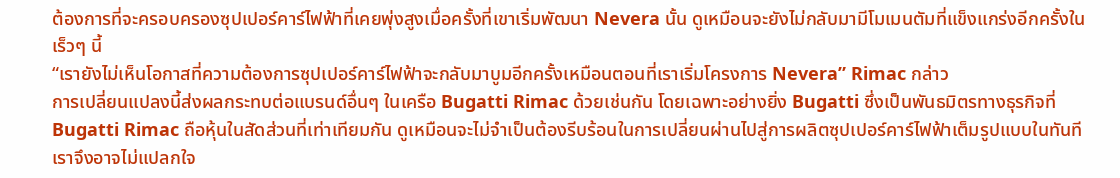ต้องการที่จะครอบครองซุปเปอร์คาร์ไฟฟ้าที่เคยพุ่งสูงเมื่อครั้งที่เขาเริ่มพัฒนา Nevera นั้น ดูเหมือนจะยังไม่กลับมามีโมเมนตัมที่แข็งแกร่งอีกครั้งในเร็วๆ นี้
“เรายังไม่เห็นโอกาสที่ความต้องการซุปเปอร์คาร์ไฟฟ้าจะกลับมาบูมอีกครั้งเหมือนตอนที่เราเริ่มโครงการ Nevera” Rimac กล่าว
การเปลี่ยนแปลงนี้ส่งผลกระทบต่อแบรนด์อื่นๆ ในเครือ Bugatti Rimac ด้วยเช่นกัน โดยเฉพาะอย่างยิ่ง Bugatti ซึ่งเป็นพันธมิตรทางธุรกิจที่ Bugatti Rimac ถือหุ้นในสัดส่วนที่เท่าเทียมกัน ดูเหมือนจะไม่จำเป็นต้องรีบร้อนในการเปลี่ยนผ่านไปสู่การผลิตซุปเปอร์คาร์ไฟฟ้าเต็มรูปแบบในทันที
เราจึงอาจไม่แปลกใจ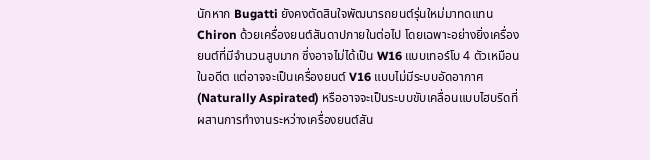นักหาก Bugatti ยังคงตัดสินใจพัฒนารถยนต์รุ่นใหม่มาทดแทน Chiron ด้วยเครื่องยนต์สันดาปภายในต่อไป โดยเฉพาะอย่างยิ่งเครื่องยนต์ที่มีจำนวนสูบมาก ซึ่งอาจไม่ได้เป็น W16 แบบเทอร์โบ 4 ตัวเหมือนในอดีต แต่อาจจะเป็นเครื่องยนต์ V16 แบบไม่มีระบบอัดอากาศ (Naturally Aspirated) หรืออาจจะเป็นระบบขับเคลื่อนแบบไฮบริดที่ผสานการทำงานระหว่างเครื่องยนต์สัน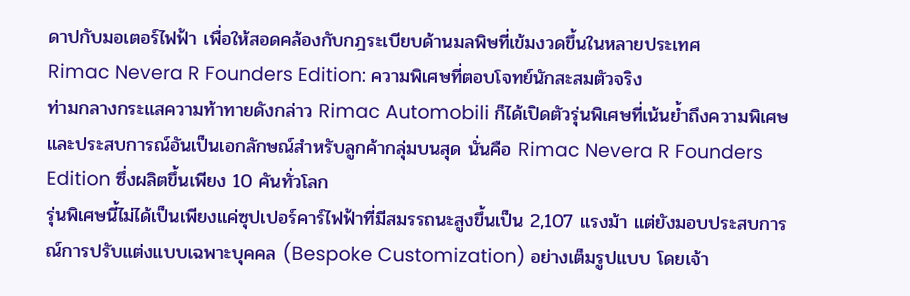ดาปกับมอเตอร์ไฟฟ้า เพื่อให้สอดคล้องกับกฎระเบียบด้านมลพิษที่เข้มงวดขึ้นในหลายประเทศ
Rimac Nevera R Founders Edition: ความพิเศษที่ตอบโจทย์นักสะสมตัวจริง
ท่ามกลางกระแสความท้าทายดังกล่าว Rimac Automobili ก็ได้เปิดตัวรุ่นพิเศษที่เน้นย้ำถึงความพิเศษและประสบการณ์อันเป็นเอกลักษณ์สำหรับลูกค้ากลุ่มบนสุด นั่นคือ Rimac Nevera R Founders Edition ซึ่งผลิตขึ้นเพียง 10 คันทั่วโลก
รุ่นพิเศษนี้ไม่ได้เป็นเพียงแค่ซุปเปอร์คาร์ไฟฟ้าที่มีสมรรถนะสูงขึ้นเป็น 2,107 แรงม้า แต่ยังมอบประสบการณ์การปรับแต่งแบบเฉพาะบุคคล (Bespoke Customization) อย่างเต็มรูปแบบ โดยเจ้า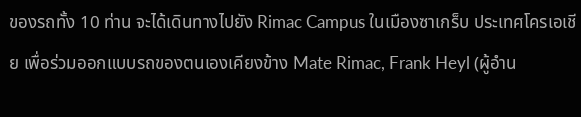ของรถทั้ง 10 ท่าน จะได้เดินทางไปยัง Rimac Campus ในเมืองซาเกร็บ ประเทศโครเอเชีย เพื่อร่วมออกแบบรถของตนเองเคียงข้าง Mate Rimac, Frank Heyl (ผู้อำน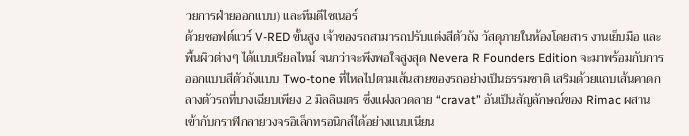วยการฝ่ายออกแบบ) และทีมดีไซเนอร์
ด้วยซอฟต์แวร์ V-RED ขั้นสูง เจ้าของรถสามารถปรับแต่งสีตัวถัง วัสดุภายในห้องโดยสาร งานเย็บมือ และพื้นผิวต่างๆ ได้แบบเรียลไทม์ จนกว่าจะพึงพอใจสูงสุด Nevera R Founders Edition จะมาพร้อมกับการออกแบบสีตัวถังแบบ Two-tone ที่ไหลไปตามเส้นสายของรถอย่างเป็นธรรมชาติ เสริมด้วยแถบเส้นคาดกลางตัวรถที่บางเฉียบเพียง 2 มิลลิเมตร ซึ่งแฝงลวดลาย “cravat” อันเป็นสัญลักษณ์ของ Rimac ผสานเข้ากับกราฟิกลายวงจรอิเล็กทรอนิกส์ได้อย่างแนบเนียน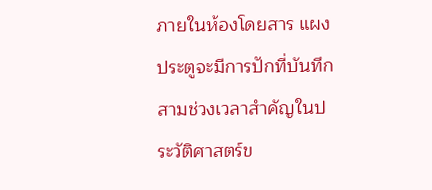ภายในห้องโดยสาร แผงประตูจะมีการปักที่บันทึกสามช่วงเวลาสำคัญในประวัติศาสตร์ข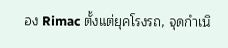อง Rimac ตั้งแต่ยุคโรงรถ, จุดกำเนิ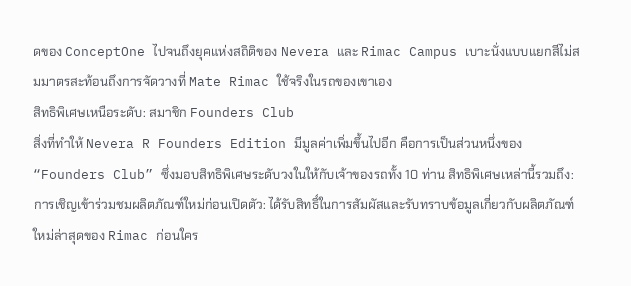ดของ ConceptOne ไปจนถึงยุคแห่งสถิติของ Nevera และ Rimac Campus เบาะนั่งแบบแยกสีไม่สมมาตรสะท้อนถึงการจัดวางที่ Mate Rimac ใช้จริงในรถของเขาเอง
สิทธิพิเศษเหนือระดับ: สมาชิก Founders Club
สิ่งที่ทำให้ Nevera R Founders Edition มีมูลค่าเพิ่มขึ้นไปอีก คือการเป็นส่วนหนึ่งของ “Founders Club” ซึ่งมอบสิทธิพิเศษระดับวงในให้กับเจ้าของรถทั้ง 10 ท่าน สิทธิพิเศษเหล่านี้รวมถึง:
การเชิญเข้าร่วมชมผลิตภัณฑ์ใหม่ก่อนเปิดตัว: ได้รับสิทธิ์ในการสัมผัสและรับทราบข้อมูลเกี่ยวกับผลิตภัณฑ์ใหม่ล่าสุดของ Rimac ก่อนใคร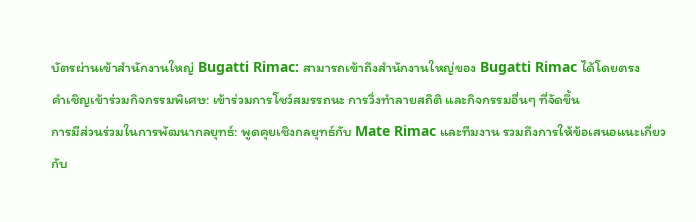บัตรผ่านเข้าสำนักงานใหญ่ Bugatti Rimac: สามารถเข้าถึงสำนักงานใหญ่ของ Bugatti Rimac ได้โดยตรง
คำเชิญเข้าร่วมกิจกรรมพิเศษ: เข้าร่วมการโชว์สมรรถนะ การวิ่งทำลายสถิติ และกิจกรรมอื่นๆ ที่จัดขึ้น
การมีส่วนร่วมในการพัฒนากลยุทธ์: พูดคุยเชิงกลยุทธ์กับ Mate Rimac และทีมงาน รวมถึงการให้ข้อเสนอแนะเกี่ยวกับ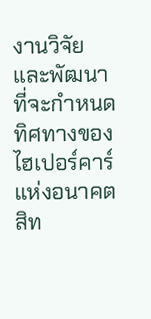งานวิจัยและพัฒนาที่จะกำหนดทิศทางของไฮเปอร์คาร์แห่งอนาคต
สิท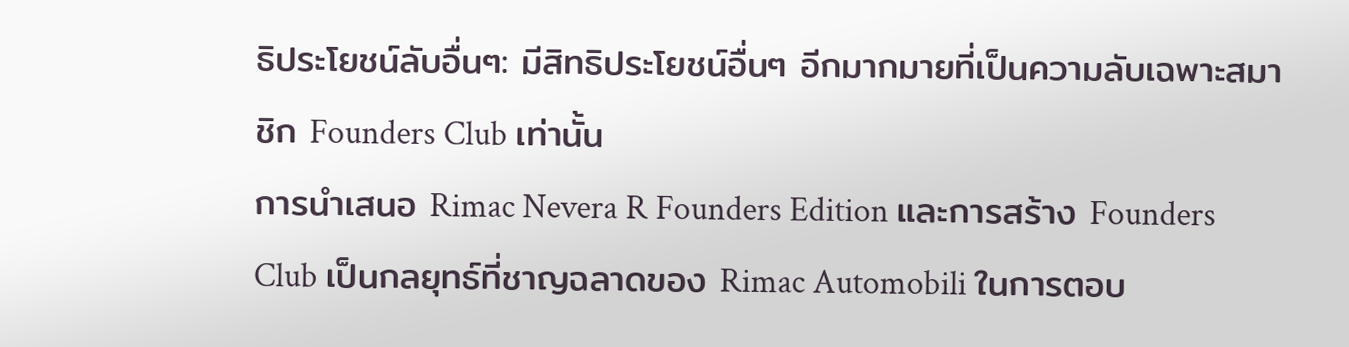ธิประโยชน์ลับอื่นๆ: มีสิทธิประโยชน์อื่นๆ อีกมากมายที่เป็นความลับเฉพาะสมาชิก Founders Club เท่านั้น
การนำเสนอ Rimac Nevera R Founders Edition และการสร้าง Founders Club เป็นกลยุทธ์ที่ชาญฉลาดของ Rimac Automobili ในการตอบ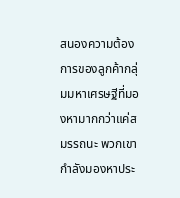สนองความต้องการของลูกค้ากลุ่มมหาเศรษฐีที่มองหามากกว่าแค่สมรรถนะ พวกเขากำลังมองหาประ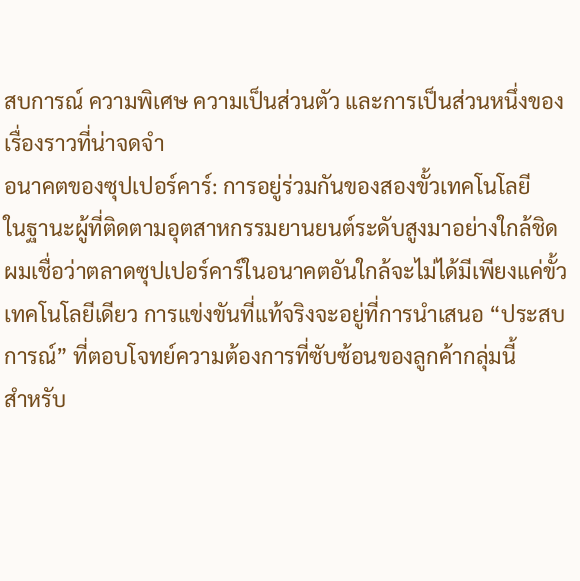สบการณ์ ความพิเศษ ความเป็นส่วนตัว และการเป็นส่วนหนึ่งของเรื่องราวที่น่าจดจำ
อนาคตของซุปเปอร์คาร์: การอยู่ร่วมกันของสองขั้วเทคโนโลยี
ในฐานะผู้ที่ติดตามอุตสาหกรรมยานยนต์ระดับสูงมาอย่างใกล้ชิด ผมเชื่อว่าตลาดซุปเปอร์คาร์ในอนาคตอันใกล้จะไม่ได้มีเพียงแค่ขั้วเทคโนโลยีเดียว การแข่งขันที่แท้จริงจะอยู่ที่การนำเสนอ “ประสบการณ์” ที่ตอบโจทย์ความต้องการที่ซับซ้อนของลูกค้ากลุ่มนี้
สำหรับ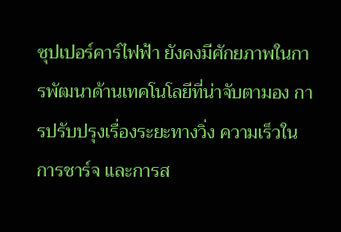ซุปเปอร์คาร์ไฟฟ้า ยังคงมีศักยภาพในการพัฒนาด้านเทคโนโลยีที่น่าจับตามอง การปรับปรุงเรื่องระยะทางวิ่ง ความเร็วในการชาร์จ และการส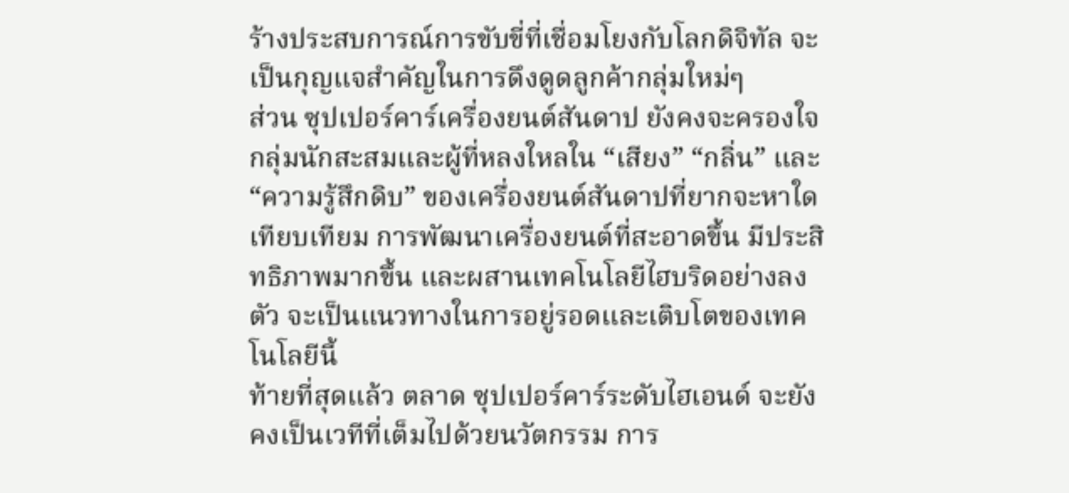ร้างประสบการณ์การขับขี่ที่เชื่อมโยงกับโลกดิจิทัล จะเป็นกุญแจสำคัญในการดึงดูดลูกค้ากลุ่มใหม่ๆ
ส่วน ซุปเปอร์คาร์เครื่องยนต์สันดาป ยังคงจะครองใจกลุ่มนักสะสมและผู้ที่หลงใหลใน “เสียง” “กลิ่น” และ “ความรู้สึกดิบ” ของเครื่องยนต์สันดาปที่ยากจะหาใดเทียบเทียม การพัฒนาเครื่องยนต์ที่สะอาดขึ้น มีประสิทธิภาพมากขึ้น และผสานเทคโนโลยีไฮบริดอย่างลงตัว จะเป็นแนวทางในการอยู่รอดและเติบโตของเทคโนโลยีนี้
ท้ายที่สุดแล้ว ตลาด ซุปเปอร์คาร์ระดับไฮเอนด์ จะยังคงเป็นเวทีที่เต็มไปด้วยนวัตกรรม การ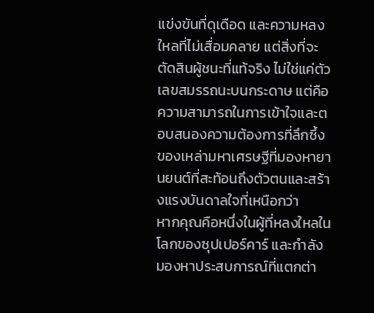แข่งขันที่ดุเดือด และความหลงใหลที่ไม่เสื่อมคลาย แต่สิ่งที่จะตัดสินผู้ชนะที่แท้จริง ไม่ใช่แค่ตัวเลขสมรรถนะบนกระดาษ แต่คือความสามารถในการเข้าใจและตอบสนองความต้องการที่ลึกซึ้งของเหล่ามหาเศรษฐีที่มองหายานยนต์ที่สะท้อนถึงตัวตนและสร้างแรงบันดาลใจที่เหนือกว่า
หากคุณคือหนึ่งในผู้ที่หลงใหลในโลกของซุปเปอร์คาร์ และกำลังมองหาประสบการณ์ที่แตกต่า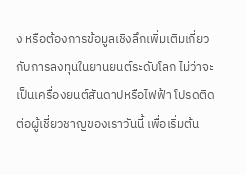ง หรือต้องการข้อมูลเชิงลึกเพิ่มเติมเกี่ยวกับการลงทุนในยานยนต์ระดับโลก ไม่ว่าจะเป็นเครื่องยนต์สันดาปหรือไฟฟ้า โปรดติดต่อผู้เชี่ยวชาญของเราวันนี้ เพื่อเริ่มต้น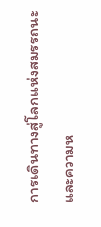การเดินทางสู่โลกแห่งสมรรถนะและความห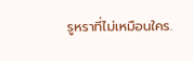รูหราที่ไม่เหมือนใคร.